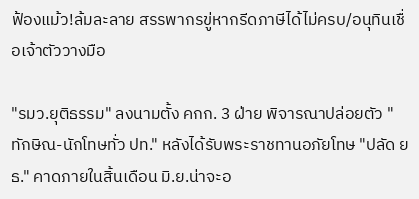ฟ้องแม้ว!ล้มละลาย สรรพากรขู่หากรีดภาษีได้ไม่ครบ/อนุทินเชื่อเจ้าตัววางมือ

"รมว.ยุติธรรม" ลงนามตั้ง คกก. 3 ฝ่าย พิจารณาปล่อยตัว "ทักษิณ-นักโทษทั่ว ปท." หลังได้รับพระราชทานอภัยโทษ "ปลัด ยธ." คาดภายในสิ้นเดือน มิ.ย.น่าจะอ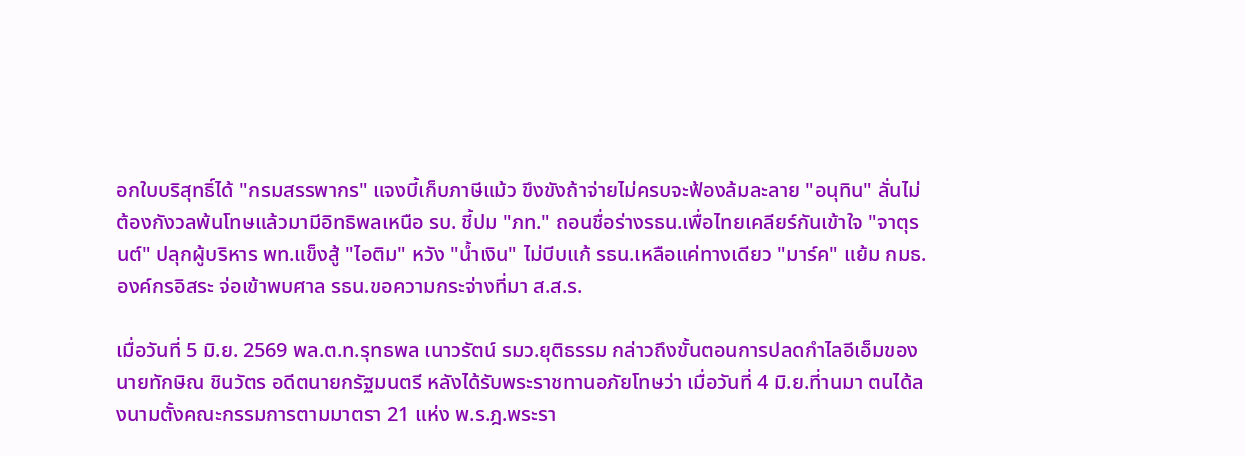อกใบบริสุทธิ์ได้ "กรมสรรพากร" แจงบี้เก็บภาษีแม้ว ขึงขังถ้าจ่ายไม่ครบจะฟ้องล้มละลาย "อนุทิน" ลั่นไม่ต้องกังวลพ้นโทษแล้วมามีอิทธิพลเหนือ รบ. ชี้ปม "ภท." ถอนชื่อร่างรธน.เพื่อไทยเคลียร์กันเข้าใจ "จาตุรนต์" ปลุกผู้บริหาร พท.แข็งสู้ "ไอติม" หวัง "น้ำเงิน" ไม่บีบแก้ รธน.เหลือแค่ทางเดียว "มาร์ค" แย้ม กมธ.องค์กรอิสระ จ่อเข้าพบศาล รธน.ขอความกระจ่างที่มา ส.ส.ร.

เมื่อวันที่ 5 มิ.ย. 2569 พล.ต.ท.รุทธพล เนาวรัตน์ รมว.ยุติธรรม กล่าวถึงขั้นตอนการปลดกำไลอีเอ็มของนายทักษิณ ชินวัตร อดีตนายกรัฐมนตรี หลังได้รับพระราชทานอภัยโทษว่า เมื่อวันที่ 4 มิ.ย.ที่านมา ตนได้ลงนามตั้งคณะกรรมการตามมาตรา 21 แห่ง พ.ร.ฎ.พระรา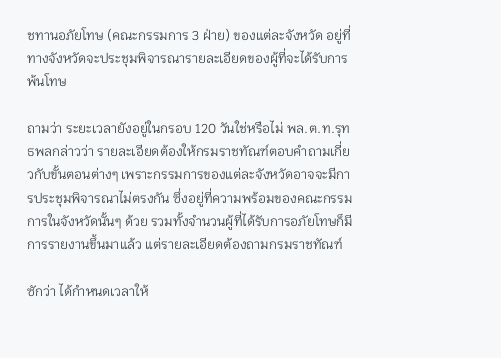ชทานอภัยโทษ (คณะกรรมการ 3 ฝ่าย) ของแต่ละจังหวัด อยู่ที่ทางจังหวัดจะประชุมพิจารณารายละเอียดของผู้ที่จะได้รับการพ้นโทษ

ถามว่า ระยะเวลายังอยู่ในกรอบ 120 วันใช่หรือไม่ พล.ต.ท.รุทธพลกล่าวว่า รายละเอียดต้องให้กรมราชทัณฑ์ตอบคำถามเกี่ยวกับขั้นตอนต่างๆ เพราะกรรมการของแต่ละจังหวัดอาจจะมีการประชุมพิจารณาไม่ตรงกัน ซึ่งอยู่ที่ความพร้อมของคณะกรรมการในจังหวัดนั้นๆ ด้วย รวมทั้งจำนวนผู้ที่ได้รับการอภัยโทษก็มีการรายงานขึ้นมาแล้ว แต่รายละเอียดต้องถามกรมราชทัณฑ์

ซักว่า ได้กำหนดเวลาให้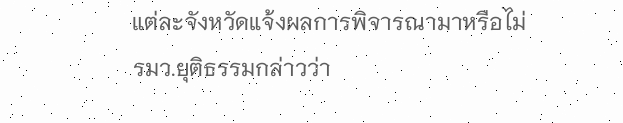แต่ละจังหวัดแจ้งผลการพิจารณามาหรือไม่ รมว.ยุติธรรมกล่าวว่า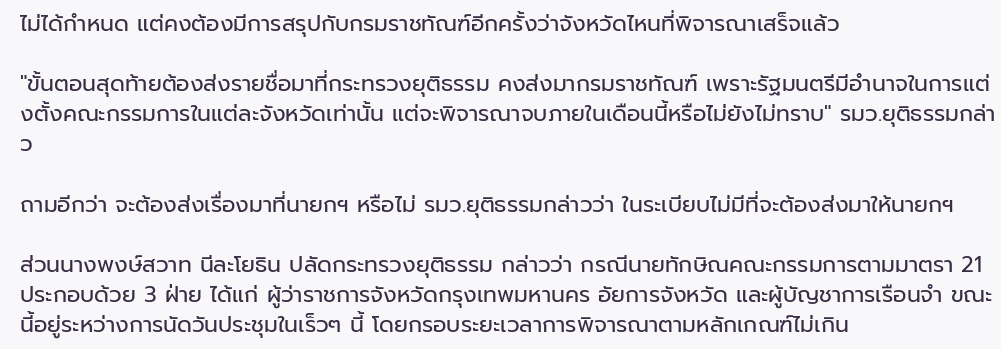ไม่ได้กำหนด แต่คงต้องมีการสรุปกับกรมราชทัณฑ์อีกครั้งว่าจังหวัดไหนที่พิจารณาเสร็จแล้ว

"ขั้นตอนสุดท้ายต้องส่งรายชื่อมาที่กระทรวงยุติธรรม คงส่งมากรมราชทัณฑ์ เพราะรัฐมนตรีมีอำนาจในการแต่งตั้งคณะกรรมการในแต่ละจังหวัดเท่านั้น แต่จะพิจารณาจบภายในเดือนนี้หรือไม่ยังไม่ทราบ" รมว.ยุติธรรมกล่าว

ถามอีกว่า จะต้องส่งเรื่องมาที่นายกฯ หรือไม่ รมว.ยุติธรรมกล่าวว่า ในระเบียบไม่มีที่จะต้องส่งมาให้นายกฯ

ส่วนนางพงษ์สวาท นีละโยธิน ปลัดกระทรวงยุติธรรม กล่าวว่า กรณีนายทักษิณคณะกรรมการตามมาตรา 21 ประกอบด้วย 3 ฝ่าย ได้แก่ ผู้ว่าราชการจังหวัดกรุงเทพมหานคร อัยการจังหวัด และผู้บัญชาการเรือนจำ ขณะนี้อยู่ระหว่างการนัดวันประชุมในเร็วๆ นี้ โดยกรอบระยะเวลาการพิจารณาตามหลักเกณฑ์ไม่เกิน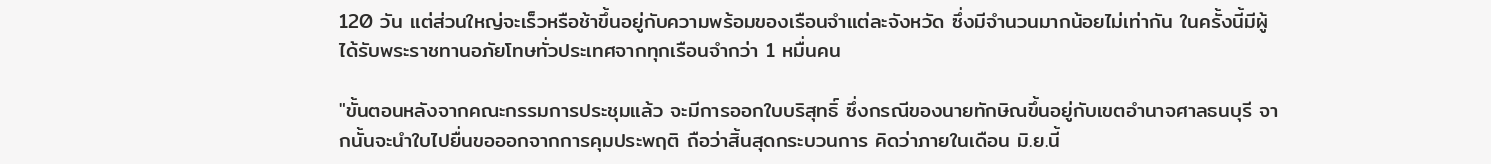120 วัน แต่ส่วนใหญ่จะเร็วหรือช้าขึ้นอยู่กับความพร้อมของเรือนจำแต่ละจังหวัด ซึ่งมีจำนวนมากน้อยไม่เท่ากัน ในครั้งนี้มีผู้ได้รับพระราชทานอภัยโทษทั่วประเทศจากทุกเรือนจำกว่า 1 หมื่นคน

"ขั้นตอนหลังจากคณะกรรมการประชุมแล้ว จะมีการออกใบบริสุทธิ์ ซึ่งกรณีของนายทักษิณขึ้นอยู่กับเขตอำนาจศาลธนบุรี จากนั้นจะนำใบไปยื่นขอออกจากการคุมประพฤติ ถือว่าสิ้นสุดกระบวนการ คิดว่าภายในเดือน มิ.ย.นี้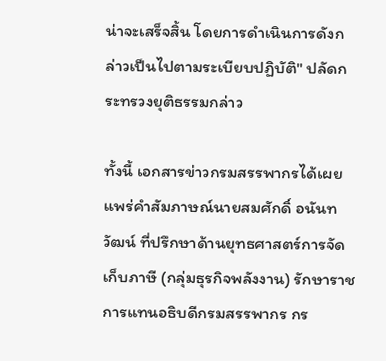น่าจะเสร็จสิ้น โดยการดำเนินการดังกล่าวเป็นไปตามระเบียบปฏิบัติ" ปลัดกระทรวงยุติธรรมกล่าว

ทั้งนี้ เอกสารข่าวกรมสรรพากรได้เผยแพร่คำสัมภาษณ์นายสมศักดิ์ อนันทวัฒน์ ที่ปรึกษาด้านยุทธศาสตร์การจัดเก็บภาษี (กลุ่มธุรกิจพลังงาน) รักษาราชการแทนอธิบดีกรมสรรพากร กร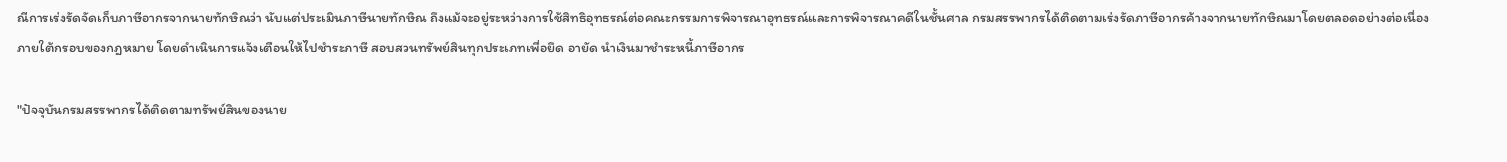ณีการเร่งรัดจัดเก็บภาษีอากรจากนายทักษิณว่า นับแต่ประเมินภาษีนายทักษิณ ถึงแม้จะอยู่ระหว่างการใช้สิทธิอุทธรณ์ต่อคณะกรรมการพิจารณาอุทธรณ์และการพิจารณาคดีในชั้นศาล กรมสรรพากรได้ติดตามเร่งรัดภาษีอากรค้างจากนายทักษิณมาโดยตลอดอย่างต่อเนื่องภายใต้กรอบของกฎหมาย โดยดำเนินการแจ้งเตือนให้ไปชำระภาษี สอบสวนทรัพย์สินทุกประเภทเพื่อยึด อายัด นำเงินมาชำระหนี้ภาษีอากร

"ปัจจุบันกรมสรรพากรได้ติดตามทรัพย์สินของนาย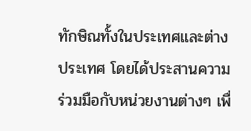ทักษิณทั้งในประเทศและต่างประเทศ โดยได้ประสานความร่วมมือกับหน่วยงานต่างๆ เพื่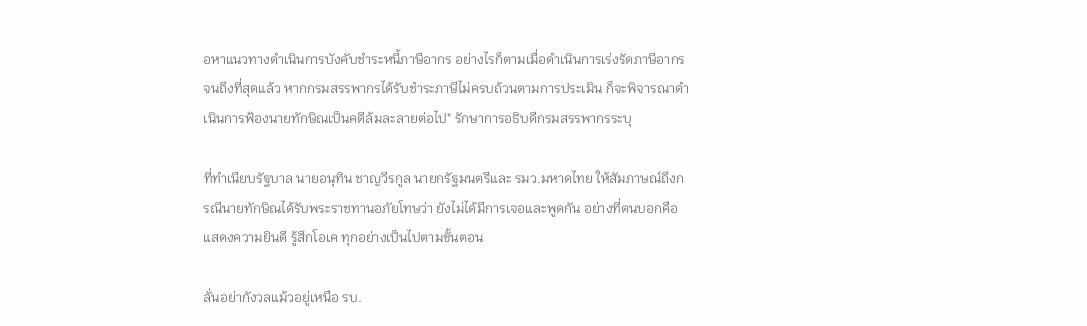อหาแนวทางดำเนินการบังคับชำระหนี้ภาษีอากร อย่างไรก็ตามเมื่อดำเนินการเร่งรัดภาษีอากรจนถึงที่สุดแล้ว หากกรมสรรพากรได้รับชำระภาษีไม่ครบถ้วนตามการประเมิน ก็จะพิจารณาดำเนินการฟ้องนายทักษิณเป็นคดีล้มละลายต่อไป" รักษาการอธิบดีกรมสรรพากรระบุ

ที่ทำเนียบรัฐบาล นายอนุทิน ชาญวีรกูล นายกรัฐมนตรีและ รมว.มหาดไทย ให้สัมภาษณ์ถึงกรณีนายทักษิณได้รับพระราชทานอภัยโทษว่า ยังไม่ได้มีการเจอและพูดกัน อย่างที่ตนบอกคือแสดงความยินดี รู้สึกโอเค ทุกอย่างเป็นไปตามขั้นตอน

ลั่นอย่ากังวลแม้วอยู่เหนือ รบ.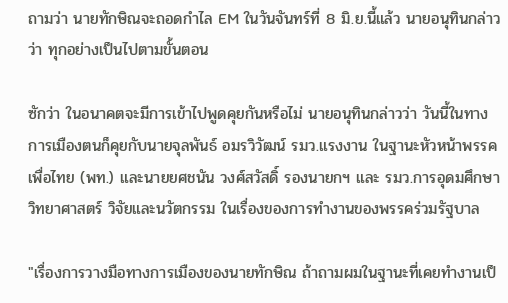ถามว่า นายทักษิณจะถอดกำไล EM ในวันจันทร์ที่ 8 มิ.ย.นี้แล้ว นายอนุทินกล่าวว่า ทุกอย่างเป็นไปตามขั้นตอน

ซักว่า ในอนาคตจะมีการเข้าไปพูดคุยกันหรือไม่ นายอนุทินกล่าวว่า วันนี้ในทางการเมืองตนก็คุยกับนายจุลพันธ์ อมรวิวัฒน์ รมว.แรงงาน ในฐานะหัวหน้าพรรคเพื่อไทย (พท.) และนายยศชนัน วงศ์สวัสดิ์ รองนายกฯ และ รมว.การอุดมศึกษา วิทยาศาสตร์ วิจัยและนวัตกรรม ในเรื่องของการทำงานของพรรคร่วมรัฐบาล

"เรื่องการวางมือทางการเมืองของนายทักษิณ ถ้าถามผมในฐานะที่เคยทำงานเป็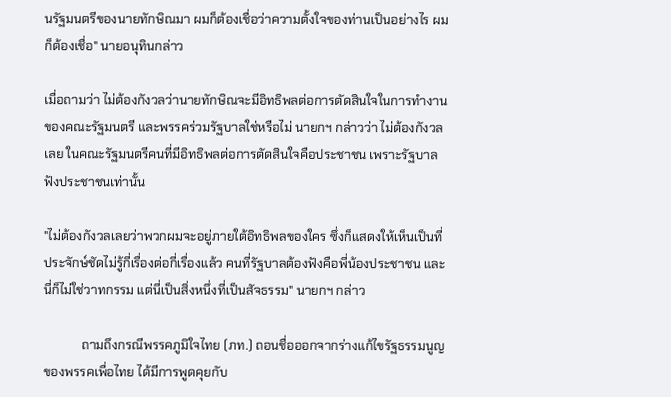นรัฐมนตรีของนายทักษิณมา ผมก็ต้องเชื่อว่าความตั้งใจของท่านเป็นอย่างไร ผมก็ต้องเชื่อ" นายอนุทินกล่าว

เมื่อถามว่า ไม่ต้องกังวลว่านายทักษิณจะมีอิทธิพลต่อการตัดสินใจในการทำงานของคณะรัฐมนตรี และพรรคร่วมรัฐบาลใช่หรือไม่ นายกฯ กล่าวว่า ไม่ต้องกังวลเลย ในคณะรัฐมนตรีคนที่มีอิทธิพลต่อการตัดสินใจคือประชาชน เพราะรัฐบาลฟังประชาชนเท่านั้น

"ไม่ต้องกังวลเลยว่าพวกผมจะอยู่ภายใต้อิทธิพลของใคร ซึ่งก็แสดงให้เห็นเป็นที่ประจักษ์ชัดไม่รู้กี่เรื่องต่อกี่เรื่องแล้ว คนที่รัฐบาลต้องฟังคือพี่น้องประชาชน และนี่ก็ไม่ใช่วาทกรรม แต่นี่เป็นสิ่งหนึ่งที่เป็นสัจธรรม" นายกฯ กล่าว

            ถามถึงกรณีพรรคภูมิใจไทย (ภท.) ถอนชื่อออกจากร่างแก้ไขรัฐธรรมนูญของพรรคเพื่อไทย ได้มีการพูดคุยกับ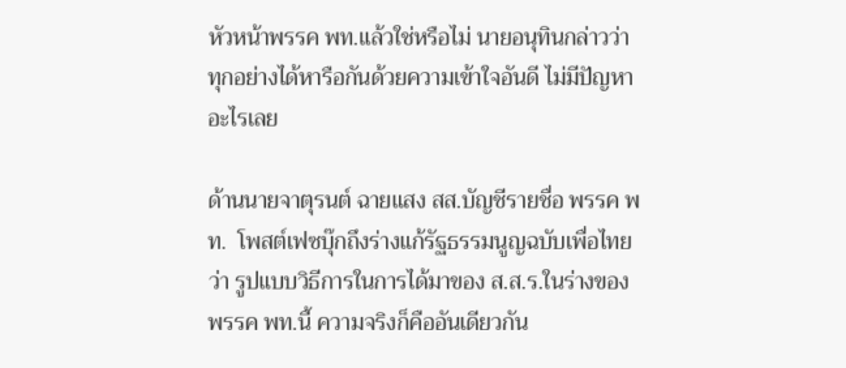หัวหน้าพรรค พท.แล้วใช่หรือไม่ นายอนุทินกล่าวว่า ทุกอย่างได้หารือกันด้วยความเข้าใจอันดี ไม่มีปัญหาอะไรเลย

ด้านนายจาตุรนต์ ฉายแสง สส.บัญชีรายชื่อ พรรค พท.  โพสต์เฟซบุ๊กถึงร่างแก้รัฐธรรมนูญฉบับเพื่อไทยว่า รูปแบบวิธีการในการได้มาของ ส.ส.ร.ในร่างของพรรค พท.นี้ ความจริงก็คืออันเดียวกัน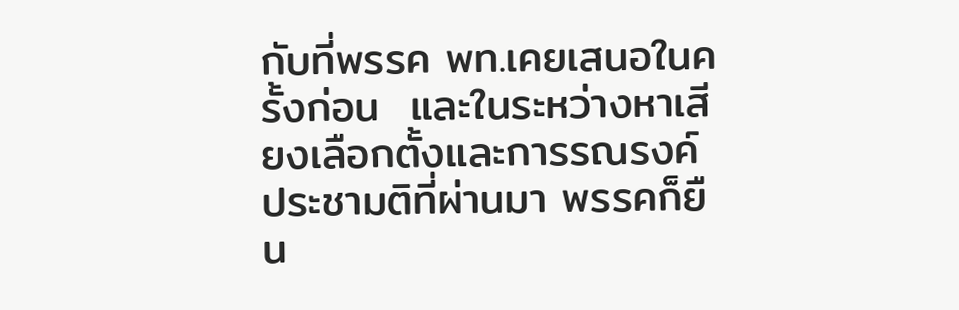กับที่พรรค พท.เคยเสนอในครั้งก่อน  และในระหว่างหาเสียงเลือกตั้งและการรณรงค์ประชามติที่ผ่านมา พรรคก็ยืน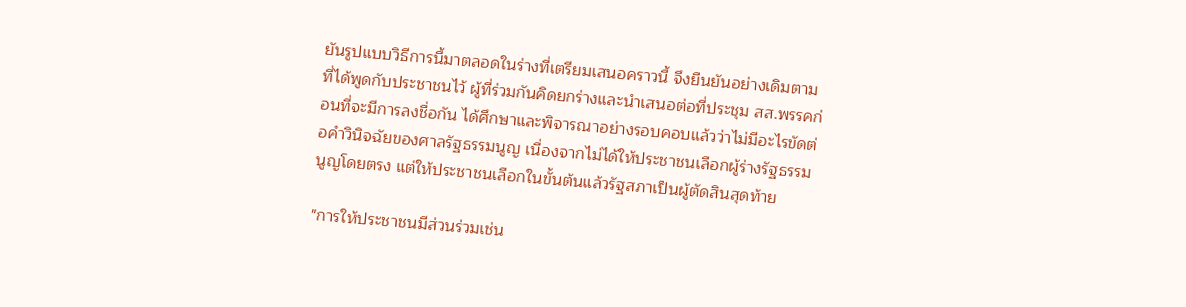ยันรูปแบบวิธีการนี้มาตลอดในร่างที่เตรียมเสนอคราวนี้ จึงยืนยันอย่างเดิมตามที่ได้พูดกับประชาชนไว้ ผู้ที่ร่วมกันคิดยกร่างและนำเสนอต่อที่ประชุม สส.พรรคก่อนที่จะมีการลงชื่อกัน ได้ศึกษาและพิจารณาอย่างรอบคอบแล้วว่าไม่มีอะไรขัดต่อคำวินิจฉัยของศาลรัฐธรรมนูญ เนื่องจากไม่ได้ให้ประชาชนเลือกผู้ร่างรัฐธรรมนูญโดยตรง แต่ให้ประชาชนเลือกในขั้นต้นแล้วรัฐสภาเป็นผู้ตัดสินสุดท้าย

"การให้ประชาชนมีส่วนร่วมเช่น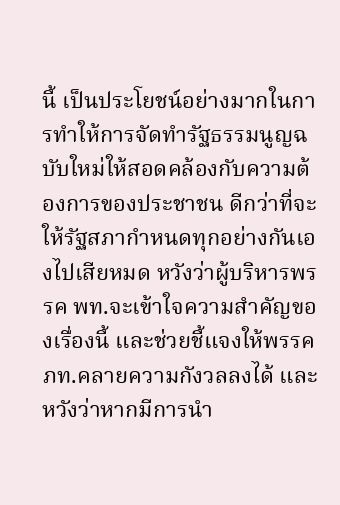นี้ เป็นประโยชน์อย่างมากในการทำให้การจัดทำรัฐธรรมนูญฉบับใหม่ให้สอดคล้องกับความต้องการของประชาชน ดีกว่าที่จะให้รัฐสภากำหนดทุกอย่างกันเองไปเสียหมด หวังว่าผู้บริหารพรรค พท.จะเข้าใจความสำคัญของเรื่องนี้ และช่วยชี้แจงให้พรรค ภท.คลายความกังวลลงได้ และหวังว่าหากมีการนำ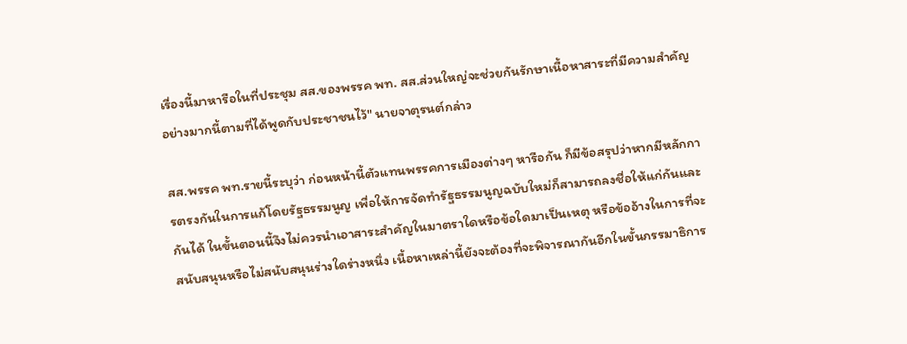เรื่องนี้มาหารือในที่ประชุม สส.ของพรรค พท. สส.ส่วนใหญ่จะช่วยกันรักษาเนื้อหาสาระที่มีความสำคัญอย่างมากนี้ตามที่ได้พูดกับประชาชนไว้" นายจาตุรนต์กล่าว

สส.พรรค พท.รายนี้ระบุว่า ก่อนหน้านี้ตัวแทนพรรคการเมืองต่างๆ หารือกัน ก็มีข้อสรุปว่าหากมีหลักการตรงกันในการแก้โดยรัฐธรรมนูญ เพื่อให้การจัดทำรัฐธรรมนูญฉบับใหม่ก็สามารถลงชื่อให้แก่กันและกันได้ ในขั้นตอนนี้จึงไม่ควรนำเอาสาระสำคัญในมาตราใดหรือข้อใดมาเป็นเหตุ หรือข้ออ้างในการที่จะสนับสนุนหรือไม่สนับสนุนร่างใดร่างหนึ่ง เนื้อหาเหล่านี้ยังจะต้องที่จะพิจารณากันอีกในขั้นกรรมาธิการ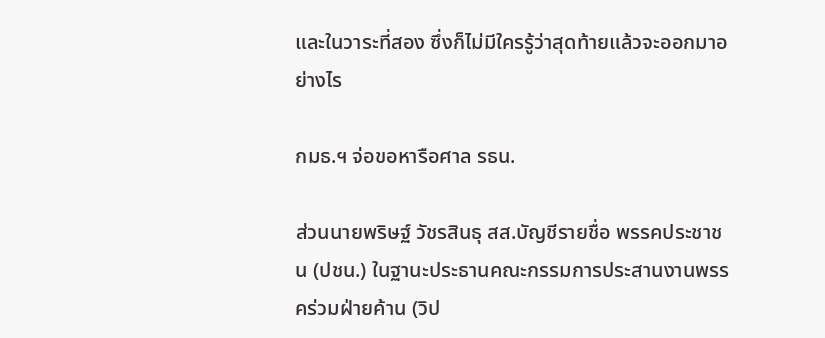และในวาระที่สอง ซึ่งก็ไม่มีใครรู้ว่าสุดท้ายแล้วจะออกมาอย่างไร

กมธ.ฯ จ่อขอหารือศาล รธน.

ส่วนนายพริษฐ์ วัชรสินธุ สส.บัญชีรายชื่อ พรรคประชาชน (ปชน.) ในฐานะประธานคณะกรรมการประสานงานพรรคร่วมฝ่ายค้าน (วิป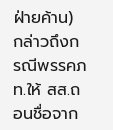ฝ่ายค้าน) กล่าวถึงกรณีพรรคภท.ให้ สส.ถอนชื่อจาก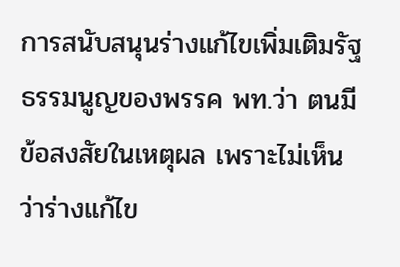การสนับสนุนร่างแก้ไขเพิ่มเติมรัฐธรรมนูญของพรรค พท.ว่า ตนมีข้อสงสัยในเหตุผล เพราะไม่เห็นว่าร่างแก้ไข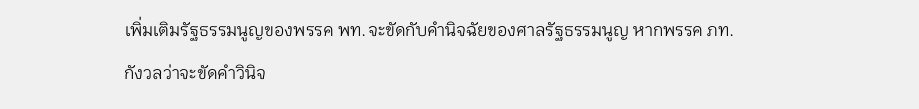เพิ่มเติมรัฐธรรมนูญของพรรค พท.จะขัดกับคำนิจฉัยของศาลรัฐธรรมนูญ หากพรรค ภท.กังวลว่าจะขัดคำวินิจ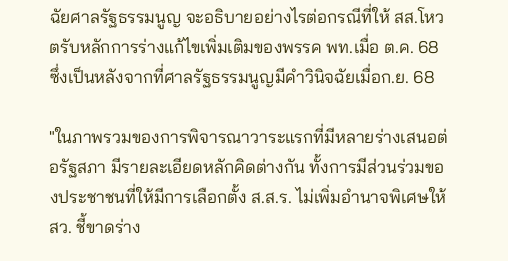ฉัยศาลรัฐธรรมนูญ จะอธิบายอย่างไรต่อกรณีที่ให้ สส.โหวตรับหลักการร่างแก้ไขเพิ่มเติมของพรรค พท.เมื่อ ต.ค. 68 ซึ่งเป็นหลังจากที่ศาลรัฐธรรมนูญมีคำวินิจฉัยเมื่อก.ย. 68

"ในภาพรวมของการพิจารณาวาระแรกที่มีหลายร่างเสนอต่อรัฐสภา มีรายละเอียดหลักคิดต่างกัน ทั้งการมีส่วนร่วมของประชาชนที่ให้มีการเลือกตั้ง ส.ส.ร. ไม่เพิ่มอำนาจพิเศษให้ สว. ชี้ขาดร่าง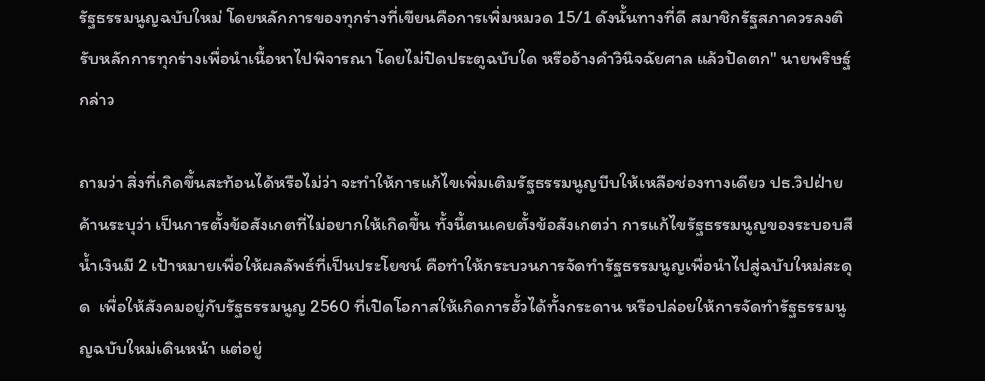รัฐธรรมนูญฉบับใหม่ โดยหลักการของทุกร่างที่เขียนคือการเพิ่มหมวด 15/1 ดังนั้นทางที่ดี สมาชิกรัฐสภาควรลงติรับหลักการทุกร่างเพื่อนำเนื้อหาไปพิจารณา โดยไม่ปิดประตูฉบับใด หรืออ้างคำวินิจฉัยศาล แล้วปัดตก" นายพริษฐ์กล่าว

ถามว่า สิ่งที่เกิดขึ้นสะท้อนได้หรือไม่ว่า จะทำให้การแก้ไขเพิ่มเติมรัฐธรรมนูญบีบให้เหลือช่องทางเดียว ปธ.วิปฝ่ายค้านระบุว่า เป็นการตั้งข้อสังเกตที่ไม่อยากให้เกิดขึ้น ทั้งนี้ตนเคยตั้งข้อสังเกตว่า การแก้ไขรัฐธรรมนูญของระบอบสีน้ำเงินมี 2 เป้าหมายเพื่อให้ผลลัพธ์ที่เป็นประโยชน์ คือทำให้กระบวนการจัดทำรัฐธรรมนูญเพื่อนำไปสู่ฉบับใหม่สะดุด  เพื่อให้สังคมอยู่กับรัฐธรรมนูญ 2560 ที่เปิดโอกาสให้เกิดการฮั้วได้ทั้งกระดาน หรือปล่อยให้การจัดทำรัฐธรรมนูญฉบับใหม่เดินหน้า แต่อยู่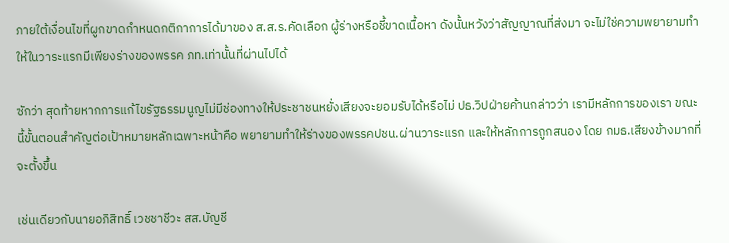ภายใต้เงื่อนไขที่ผูกขาดกำหนดกติกาการได้มาของ ส.ส.ร.คัดเลือก ผู้ร่างหรือชี้ขาดเนื้อหา ดังนั้นหวังว่าสัญญาณที่ส่งมา จะไม่ใช่ความพยายามทำให้ในวาระแรกมีเพียงร่างของพรรค ภท.เท่านั้นที่ผ่านไปได้

ซักว่า สุดท้ายหากการแก้ไขรัฐธรรมนูญไม่มีช่องทางให้ประชาชนหยั่งเสียงจะยอมรับได้หรือไม่ ปธ.วิปฝ่ายค้านกล่าวว่า เรามีหลักการของเรา ขณะนี้ขั้นตอนสำคัญต่อเป้าหมายหลักเฉพาะหน้าคือ พยายามทำให้ร่างของพรรคปชน.ผ่านวาระแรก และให้หลักการถูกสนอง โดย กมธ.เสียงข้างมากที่จะตั้งขึ้น

เช่นเดียวกับนายอภิสิทธิ์ เวชชาชีวะ สส.บัญชี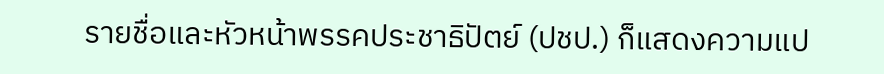รายชื่อและหัวหน้าพรรคประชาธิปัตย์ (ปชป.) ก็แสดงความแป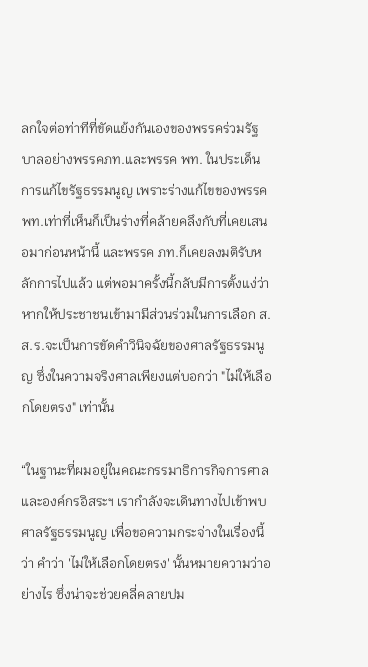ลกใจต่อท่าทีที่ขัดแย้งกันเองของพรรคร่วมรัฐบาลอย่างพรรคภท.และพรรค พท. ในประเด็นการแก้ไขรัฐธรรมนูญ เพราะร่างแก้ไขของพรรค พท.เท่าที่เห็นก็เป็นร่างที่คล้ายคลึงกับที่เคยเสนอมาก่อนหน้านี้ และพรรค ภท.ก็เคยลงมติรับหลักการไปแล้ว แต่พอมาครั้งนี้กลับมีการตั้งแง่ว่าหากให้ประชาชนเข้ามามีส่วนร่วมในการเลือก ส.ส.ร.จะเป็นการขัดคำวินิจฉัยของศาลรัฐธรรมนูญ ซึ่งในความจริงศาลเพียงแต่บอกว่า "ไม่ให้เลือกโดยตรง" เท่านั้น

“ในฐานะที่ผมอยู่ในคณะกรรมาธิการกิจการศาลและองค์กรอิสระฯ เรากำลังจะเดินทางไปเข้าพบศาลรัฐธรรมนูญ เพื่อขอความกระจ่างในเรื่องนี้ว่า คำว่า 'ไม่ให้เลือกโดยตรง' นั้นหมายความว่าอย่างไร ซึ่งน่าจะช่วยคลี่คลายปม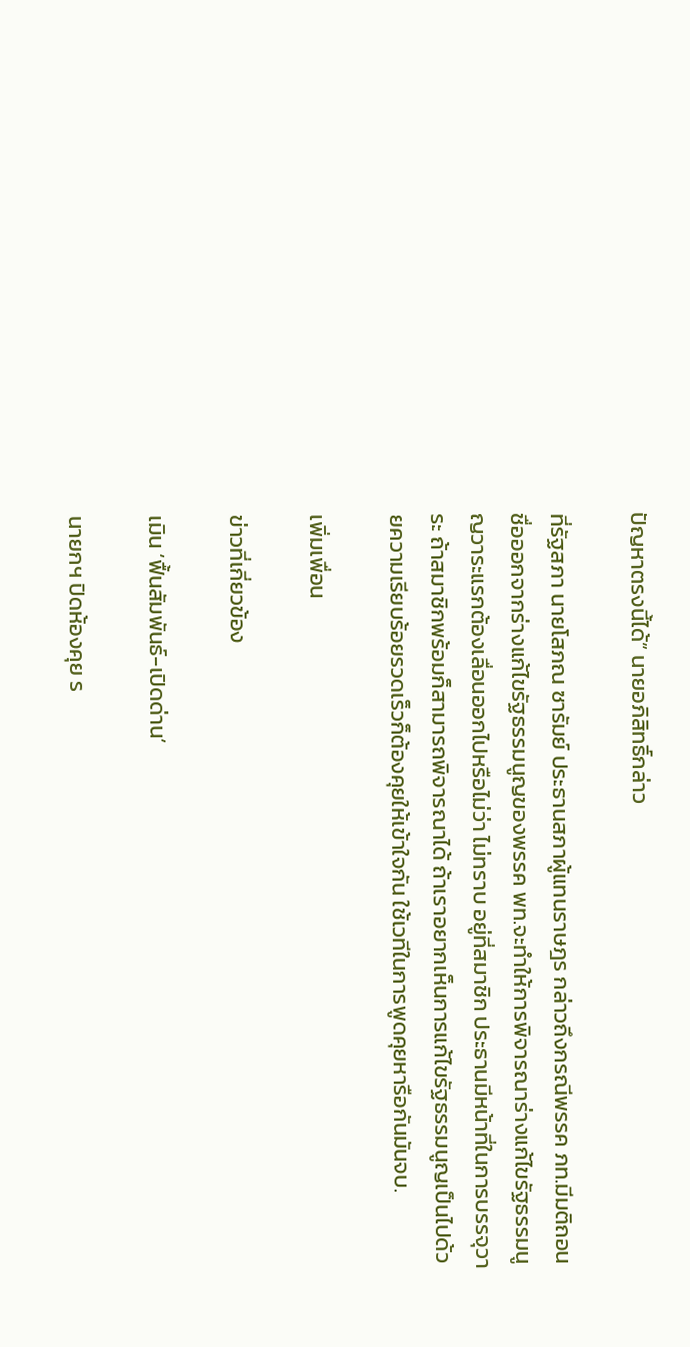ปัญหาตรงนี้ได้” นายอภิสิทธิ์กล่าว

ที่รัฐสภา นายโสภณ ซารัมย์ ประธานสภาผู้แทนราษฎร กล่าวถึงกรณีพรรค ภท.มีมติถอนชื่อออกจากร่างแก้ไขรัฐธรรมนูญของพรรค พท.จะทำให้การพิจารณาร่างแก้ไขรัฐธรรมนูญวาระแรกต้องเลื่อนออกไปหรือไม่ว่า ไม่ทราบ อยู่ที่สมาชิก ประธานมีหน้าที่ในการบรรจุวาระ ถ้าสมาชิกพร้อมก็สามารถพิจารณาได้ ถ้าเราอยากเห็นการแก้ไขรัฐธรรมนูญเป็นไปด้วยความเรียบร้อยรวดเร็วก็ต้องคุยให้เข้าใจกัน ใช้เวทีในการพูดคุยหารือกันมันจบ.

เพิ่มเพื่อน

ข่าวที่เกี่ยวข้อง

เมิน ‘ฟื้นสัมพันธ์-เปิดด่าน’

นายกฯ ปิดห้องคุย ร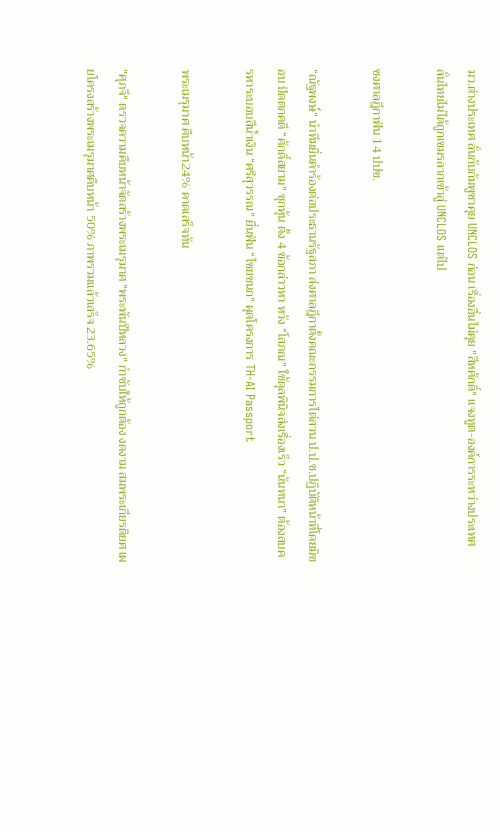มว.ต่างประเทศ ลั่นกับกัมพูชาคุย UNCLOS ก่อน เรื่องอื่นไม่คุย "สีหศักดิ์" แจงทูต-องค์การระหว่างประเทศ ลั่นไทยไม่ได้ถูกเขมรลากเข้าสู่ UNCLOS แต่ไป

ชงศาลฎีกาฟัน 14 ปปช.

“ณัฐพงษ์” นำทีมยื่นคำร้องต่อประธานรัฐสภา ส่งศาลฎีกาตั้งคณะกรรมการไต่สวน ป.ป.ช.ปฏิบัติหน้าที่โดยมิชอบ ปัดตกคดี “ศักดิ์สยาม” ซุกหุ้น ตั้ง 4 ข้อกล่าวหา หวัง “โสภณ” ใช้ดุลพินิจส่งเรื่องเร็ว “นันทนา” ต้องลบครหาระบอบสีน้ำเงิน “ศรีสุวรรณ” ยื่นฟัน “ไชยชนก” ผุดโครงการ TH-AI Passport

พระเมรุมาศ คืบหน้า24% คาดเสร็จทัน

"ศุภจี" ตรวจความคืบหน้าจัดสร้างพระเมรุมาศ "พระพันปีหลวง" กำชับให้ถูกต้อง งดงาม สมพระเกียรติยศ เผยโครงสร้างพระเมรุมาศคืบหน้า 50% ภาพรวมแล้วเสร็จ 23.65%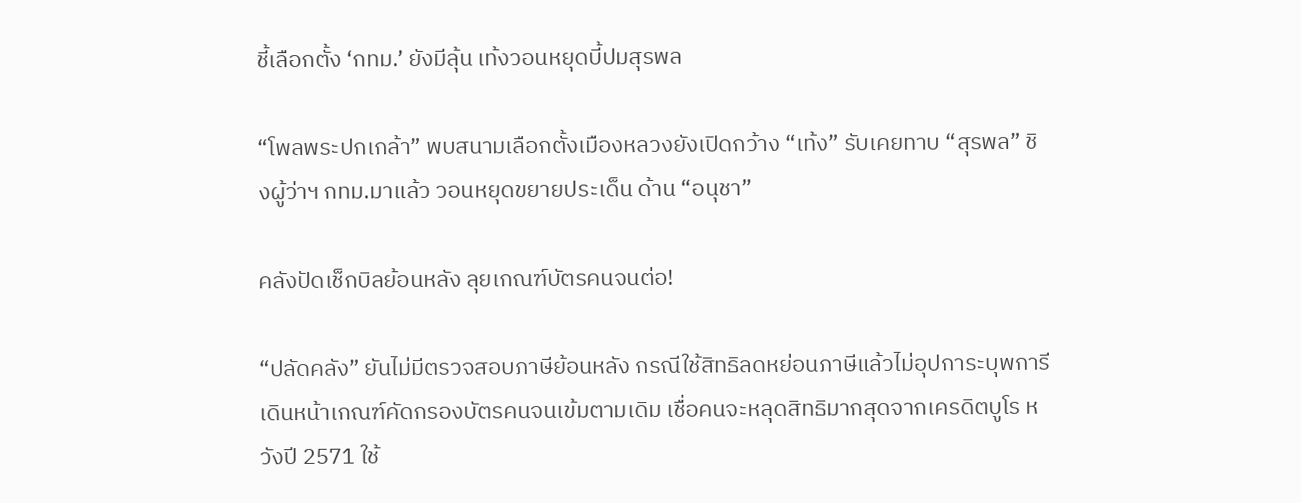ชี้เลือกตั้ง ‘กทม.’ ยังมีลุ้น เท้งวอนหยุดบี้ปมสุรพล

“โพลพระปกเกล้า” พบสนามเลือกตั้งเมืองหลวงยังเปิดกว้าง “เท้ง” รับเคยทาบ “สุรพล” ชิงผู้ว่าฯ กทม.มาแล้ว วอนหยุดขยายประเด็น ด้าน “อนุชา”

คลังปัดเช็กบิลย้อนหลัง ลุยเกณฑ์บัตรคนจนต่อ!

“ปลัดคลัง” ยันไม่มีตรวจสอบภาษีย้อนหลัง กรณีใช้สิทธิลดหย่อนภาษีแล้วไม่อุปการะบุพการี เดินหน้าเกณฑ์คัดกรองบัตรคนจนเข้มตามเดิม เชื่อคนจะหลุดสิทธิมากสุดจากเครดิตบูโร หวังปี 2571 ใช้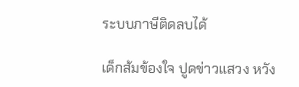ระบบภาษีติดลบได้

เด็กส้มข้องใจ ปูดข่าวแสวง หวัง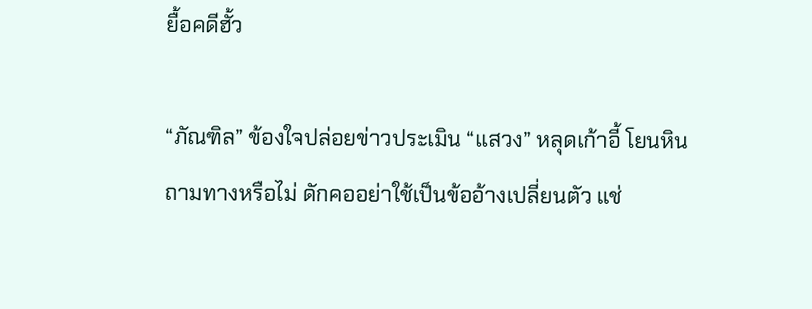ยื้อคดีฮั้ว

“ภัณฑิล” ข้องใจปล่อยข่าวประเมิน “แสวง” หลุดเก้าอี้ โยนหินถามทางหรือไม่ ดักคออย่าใช้เป็นข้ออ้างเปลี่ยนตัว แช่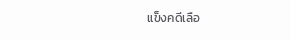แข็งคดีเลือ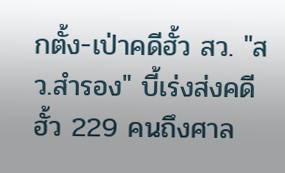กตั้ง-เป่าคดีฮั้ว สว. "สว.สำรอง" บี้เร่งส่งคดีฮั้ว 229 คนถึงศาล